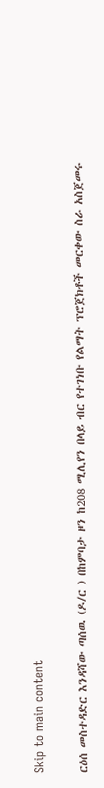Skip to main content

ርዕሰ መስተዳድር እንዳሻው ጣሰዉ (ዶ/ር ) በከምባታ ዞን ከ208 ሚሊየን በላይ ብር የተገነቡ የልማት ፕሮጀክቶች መርቀው ስራ አስጀመሩ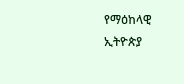የማዕከላዊ ኢትዮጵያ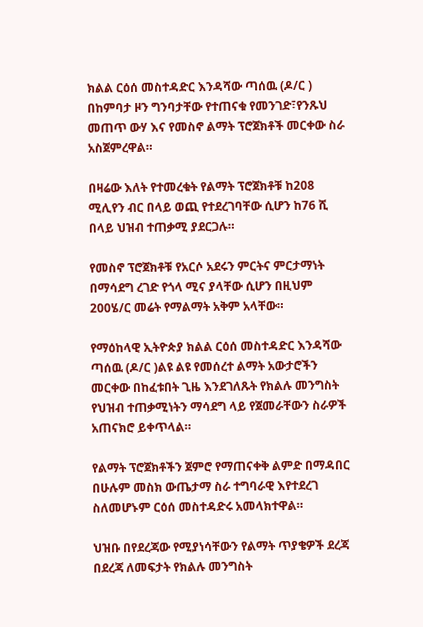ክልል ርዕሰ መስተዳድር እንዳሻው ጣሰዉ (ዶ/ር ) በከምባታ ዞን ግንባታቸው የተጠናቁ የመንገድ፣የንጹህ መጠጥ ውሃ እና የመስኖ ልማት ፕሮጀክቶች መርቀው ስራ አስጀምረዋል።

በዛሬው እለት የተመረቁት የልማት ፕሮጀክቶቹ ከ208  ሚሊየን ብር በላይ ወጪ የተደረገባቸው ሲሆን ከ76 ሺ በላይ ህዝብ ተጠቃሚ ያደርጋሉ።

የመስኖ ፕሮጀክቶቹ የአርሶ አደሩን ምርትና ምርታማነት በማሳደግ ረገድ የጎላ ሚና ያላቸው ሲሆን በዚህም 200ሄ/ር መሬት የማልማት አቅም አላቸው።

የማዕከላዊ ኢትዮጵያ ክልል ርዕሰ መስተዳድር እንዳሻው ጣሰዉ (ዶ/ር )ልዩ ልዩ የመሰረተ ልማት አውታሮችን መርቀው በከፈቱበት ጊዜ እንደገለጹት የክልሉ መንግስት የህዝብ ተጠቃሚነትን ማሳደግ ላይ የጀመራቸውን ስራዎች አጠናክሮ ይቀጥላል።

የልማት ፕሮጀክቶችን ጀምሮ የማጠናቀቅ ልምድ በማዳበር በሁሉም መስክ ውጤታማ ስራ ተግባራዊ እየተደረገ ስለመሆኑም ርዕሰ መስተዳድሩ አመላክተዋል።

ህዝቡ በየደረጃው የሚያነሳቸውን የልማት ጥያቄዎች ደረጃ በደረጃ ለመፍታት የክልሉ መንግስት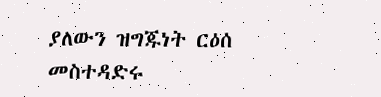ያለውን ዝግጁነት ርዕሰ መስተዳድሩ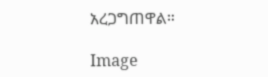አረጋግጠዋል።

Image